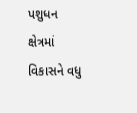પશુધન ક્ષેત્રમાં વિકાસને વધુ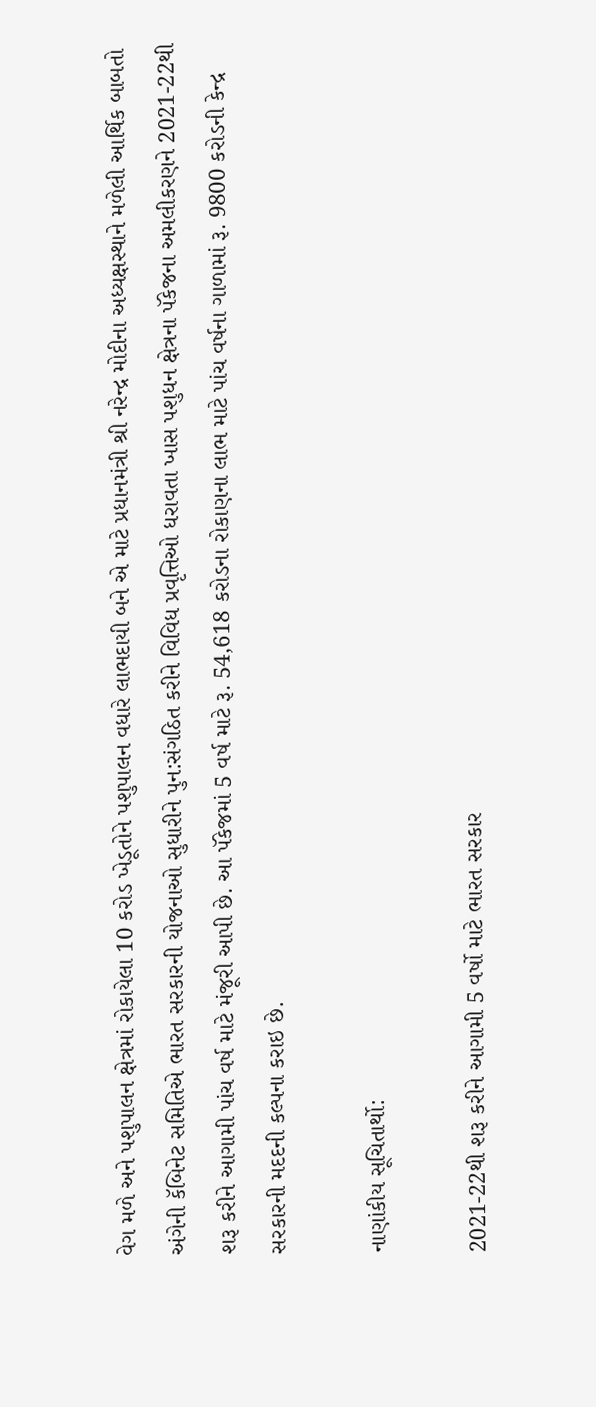વેગ મળે અને પશુપાલન ક્ષેત્રમાં રોકાયેલા 10 કરોડ ખેડૂતોને પશુપાલન વધારે લાભદાયી બને એ માટે પ્રધાનમંત્રી શ્રી નરેન્દ્ર મોદીના અધ્યક્ષસ્થાને મળેલી આર્થિક બાબતો અંગેની કૅબિનેટ સમિતિએ ભારત સરકારની યોજનાઓ સુધારીને પુન:સંગઠિત કરીને વિવિધ પ્રવૃત્તિઓ ધરાવતા ખાસ પશુધન ક્ષેત્રના પૅકેજના અમલીકરણને 2021-22થી શરૂ કરીને આગામી પાંચ વર્ષ માટે મંજૂરી આપી છે. આ પૅકેજમાં 5 વર્ષ માટે રૂ. 54,618 કરોડના રોકાણના લાભ માટે પાંચ વર્ષના ગાળામાં રૂ. 9800 કરોડની કેન્દ્ર સરકારની મદદની કલ્પના કરાઇ છે.

નાણાંકીય સૂચિતાર્થો:

2021-22થી શરૂ કરીને આગામી 5 વર્ષો માટે ભારત સરકાર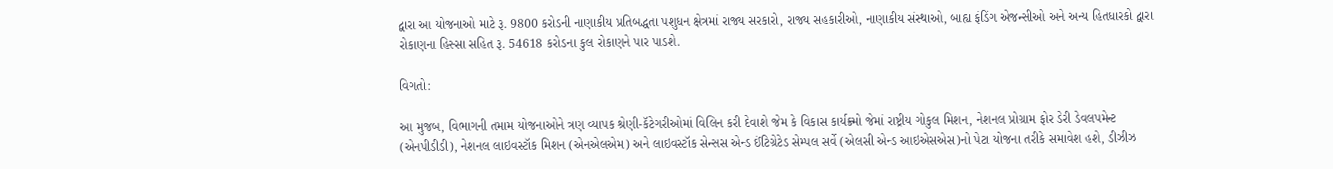દ્વારા આ યોજનાઓ માટે રૂ. 9800 કરોડની નાણાકીય પ્રતિબદ્ધતા પશુધન ક્ષેત્રમાં રાજ્ય સરકારો, રાજ્ય સહકારીઓ, નાણાકીય સંસ્થાઓ, બાહ્ય ફંડિંગ એજન્સીઓ અને અન્ય હિતધારકો દ્વારા રોકાણના હિસ્સા સહિત રૂ. 54618 કરોડના કુલ રોકાણને પાર પાડશે.

વિગતો:

આ મુજબ, વિભાગની તમામ યોજનાઓને ત્રણ વ્યાપક શ્રેણી-કૅટેગરીઓમાં વિલિન કરી દેવાશે જેમ કે વિકાસ કાર્યક્ર્મો જેમાં રાષ્ટ્રીય ગોકુલ મિશન, નેશનલ પ્રોગ્રામ ફોર ડેરી ડેવલપમેન્ટ (એનપીડીડી), નેશનલ લાઇવસ્ટૉક મિશન (એનએલએમ) અને લાઇવસ્ટૉક સેન્સસ એન્ડ ઈંટિગ્રેટેડ સેમ્પલ સર્વે (એલસી એન્ડ આઇએસએસ)નો પેટા યોજના તરીકે સમાવેશ હશે, ડીઝીઝ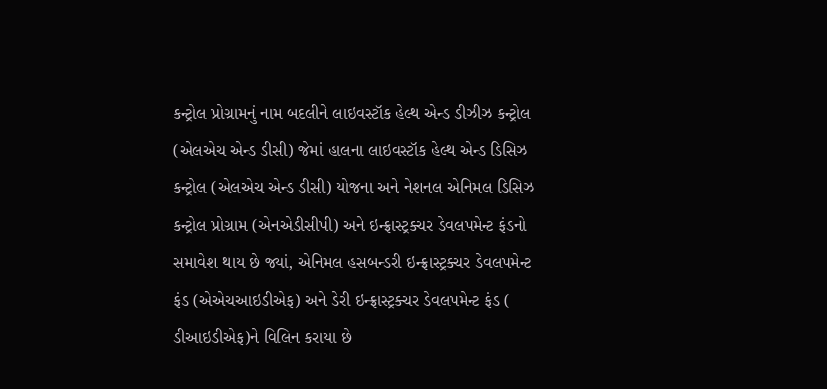કન્ટ્રોલ પ્રોગ્રામનું નામ બદલીને લાઇવસ્ટૉક હેલ્થ એન્ડ ડીઝીઝ કન્ટ્રોલ (એલએચ એન્ડ ડીસી) જેમાં હાલના લાઇવસ્ટૉક હેલ્થ એન્ડ ડિસિઝ કન્ટ્રોલ (એલએચ એન્ડ ડીસી) યોજના અને નેશનલ એનિમલ ડિસિઝ કન્ટ્રોલ પ્રોગ્રામ (એનએડીસીપી) અને ઇન્ફ્રાસ્ટ્રક્ચર ડેવલપમેન્ટ ફંડનો સમાવેશ થાય છે જ્યાં, એનિમલ હસબન્ડરી ઇન્ફ્રાસ્ટ્રક્ચર ડેવલપમેન્ટ ફંડ (એએચઆઇડીએફ) અને ડેરી ઇન્ફ્રાસ્ટ્રક્ચર ડેવલપમેન્ટ ફંડ ( ડીઆઇડીએફ)ને વિલિન કરાયા છે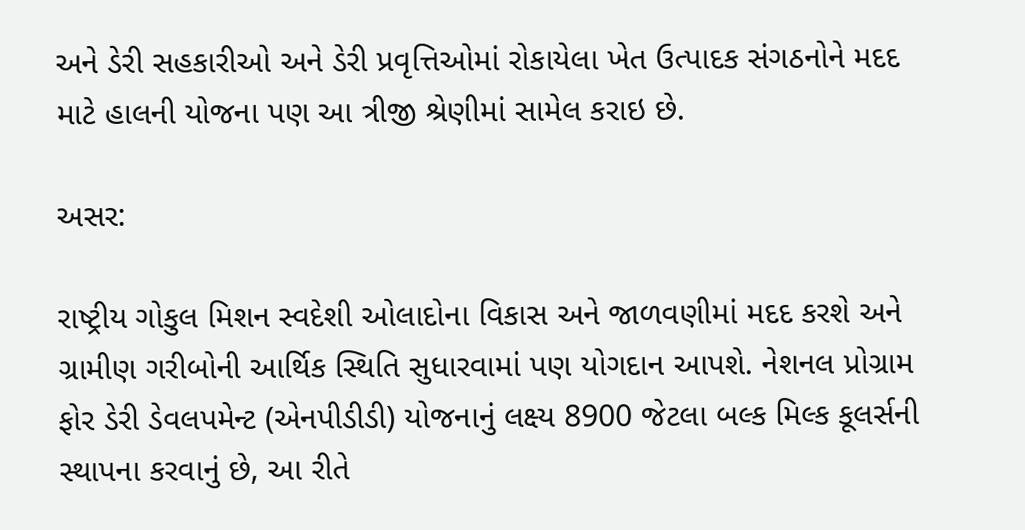અને ડેરી સહકારીઓ અને ડેરી પ્રવૃત્તિઓમાં રોકાયેલા ખેત ઉત્પાદક સંગઠનોને મદદ માટે હાલની યોજના પણ આ ત્રીજી શ્રેણીમાં સામેલ કરાઇ છે.

અસર:

રાષ્ટ્રીય ગોકુલ મિશન સ્વદેશી ઓલાદોના વિકાસ અને જાળવણીમાં મદદ કરશે અને ગ્રામીણ ગરીબોની આર્થિક સ્થિતિ સુધારવામાં પણ યોગદાન આપશે. નેશનલ પ્રોગ્રામ ફોર ડેરી ડેવલપમેન્ટ (એનપીડીડી) યોજનાનું લક્ષ્ય 8900 જેટલા બલ્ક મિલ્ક કૂલર્સની સ્થાપના કરવાનું છે, આ રીતે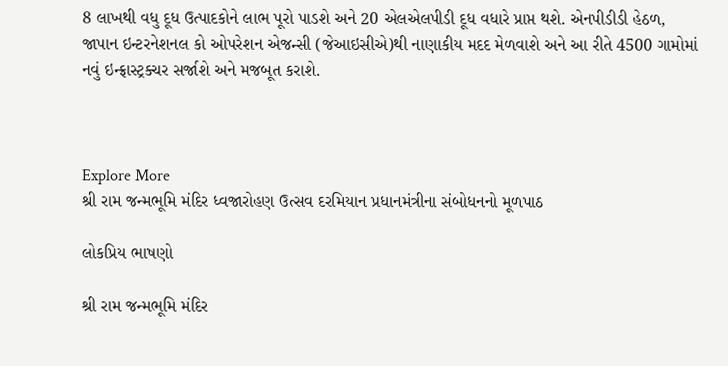8 લાખથી વધુ દૂધ ઉત્પાદકોને લાભ પૂરો પાડશે અને 20 એલએલપીડી દૂધ વધારે પ્રાપ્ત થશે. એનપીડીડી હેઠળ, જાપાન ઇન્ટરનેશનલ કો ઓપરેશન એજન્સી (જેઆઇસીએ)થી નાણાકીય મદદ મેળવાશે અને આ રીતે 4500 ગામોમાં નવું ઇન્ફ્રાસ્ટ્રક્ચર સર્જાશે અને મજબૂત કરાશે.



Explore More
શ્રી રામ જન્મભૂમિ મંદિર ધ્વજારોહણ ઉત્સવ દરમિયાન પ્રધાનમંત્રીના સંબોધનનો મૂળપાઠ

લોકપ્રિય ભાષણો

શ્રી રામ જન્મભૂમિ મંદિર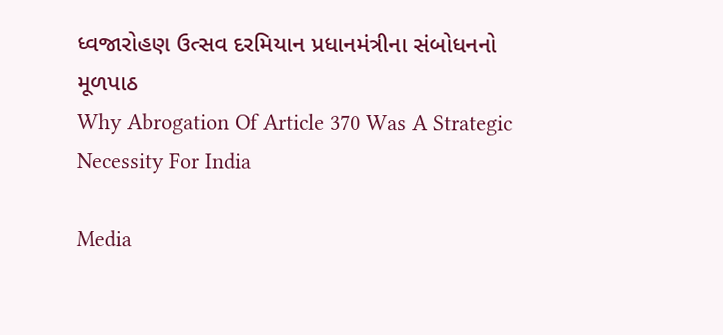ધ્વજારોહણ ઉત્સવ દરમિયાન પ્રધાનમંત્રીના સંબોધનનો મૂળપાઠ
Why Abrogation Of Article 370 Was A Strategic Necessity For India

Media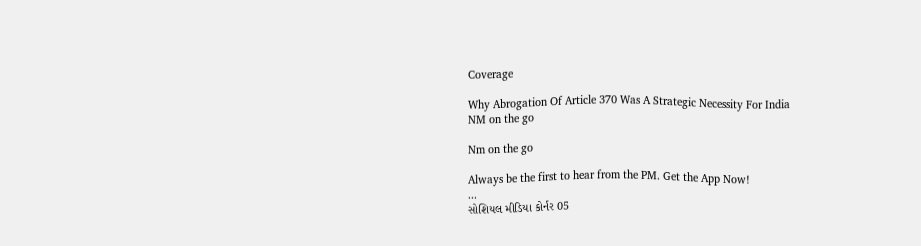Coverage

Why Abrogation Of Article 370 Was A Strategic Necessity For India
NM on the go

Nm on the go

Always be the first to hear from the PM. Get the App Now!
...
સોશિયલ મીડિયા કોર્નર 05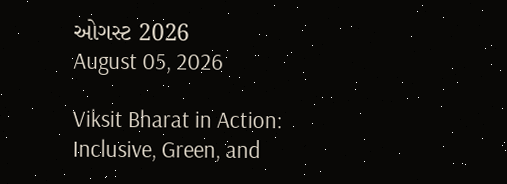ઓગસ્ટ 2026
August 05, 2026

Viksit Bharat in Action: Inclusive, Green, and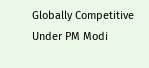Globally Competitive Under PM Modi